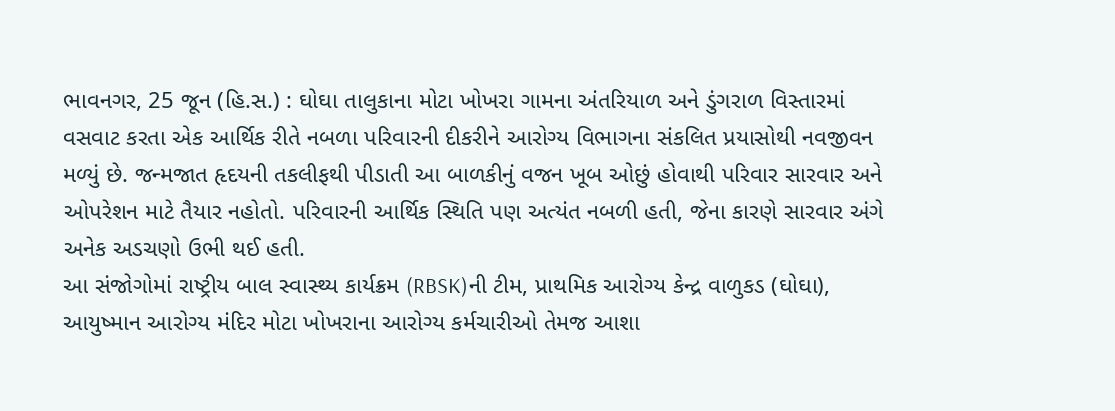ભાવનગર, 25 જૂન (હિ.સ.) : ઘોઘા તાલુકાના મોટા ખોખરા ગામના અંતરિયાળ અને ડુંગરાળ વિસ્તારમાં વસવાટ કરતા એક આર્થિક રીતે નબળા પરિવારની દીકરીને આરોગ્ય વિભાગના સંકલિત પ્રયાસોથી નવજીવન મળ્યું છે. જન્મજાત હૃદયની તકલીફથી પીડાતી આ બાળકીનું વજન ખૂબ ઓછું હોવાથી પરિવાર સારવાર અને ઓપરેશન માટે તૈયાર નહોતો. પરિવારની આર્થિક સ્થિતિ પણ અત્યંત નબળી હતી, જેના કારણે સારવાર અંગે અનેક અડચણો ઉભી થઈ હતી.
આ સંજોગોમાં રાષ્ટ્રીય બાલ સ્વાસ્થ્ય કાર્યક્રમ (RBSK)ની ટીમ, પ્રાથમિક આરોગ્ય કેન્દ્ર વાળુકડ (ઘોઘા), આયુષ્માન આરોગ્ય મંદિર મોટા ખોખરાના આરોગ્ય કર્મચારીઓ તેમજ આશા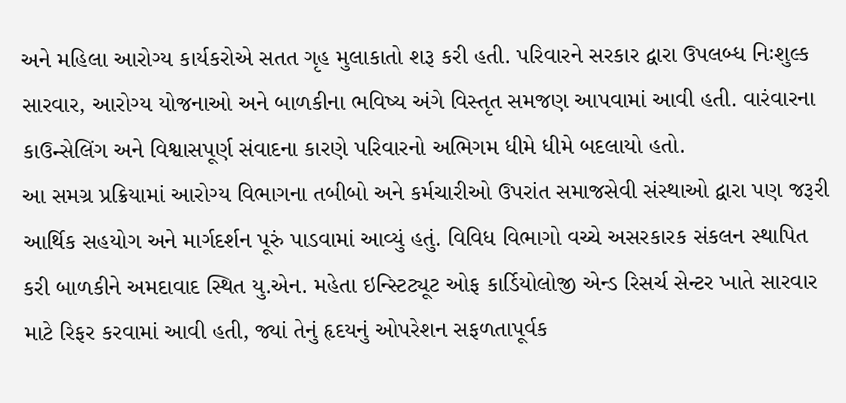અને મહિલા આરોગ્ય કાર્યકરોએ સતત ગૃહ મુલાકાતો શરૂ કરી હતી. પરિવારને સરકાર દ્વારા ઉપલબ્ધ નિઃશુલ્ક સારવાર, આરોગ્ય યોજનાઓ અને બાળકીના ભવિષ્ય અંગે વિસ્તૃત સમજણ આપવામાં આવી હતી. વારંવારના કાઉન્સેલિંગ અને વિશ્વાસપૂર્ણ સંવાદના કારણે પરિવારનો અભિગમ ધીમે ધીમે બદલાયો હતો.
આ સમગ્ર પ્રક્રિયામાં આરોગ્ય વિભાગના તબીબો અને કર્મચારીઓ ઉપરાંત સમાજસેવી સંસ્થાઓ દ્વારા પણ જરૂરી આર્થિક સહયોગ અને માર્ગદર્શન પૂરું પાડવામાં આવ્યું હતું. વિવિધ વિભાગો વચ્ચે અસરકારક સંકલન સ્થાપિત કરી બાળકીને અમદાવાદ સ્થિત યુ.એન. મહેતા ઇન્સ્ટિટ્યૂટ ઓફ કાર્ડિયોલોજી એન્ડ રિસર્ચ સેન્ટર ખાતે સારવાર માટે રિફર કરવામાં આવી હતી, જ્યાં તેનું હૃદયનું ઓપરેશન સફળતાપૂર્વક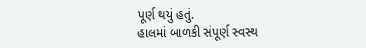પૂર્ણ થયું હતું.
હાલમાં બાળકી સંપૂર્ણ સ્વસ્થ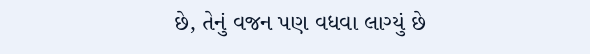છે, તેનું વજન પણ વધવા લાગ્યું છે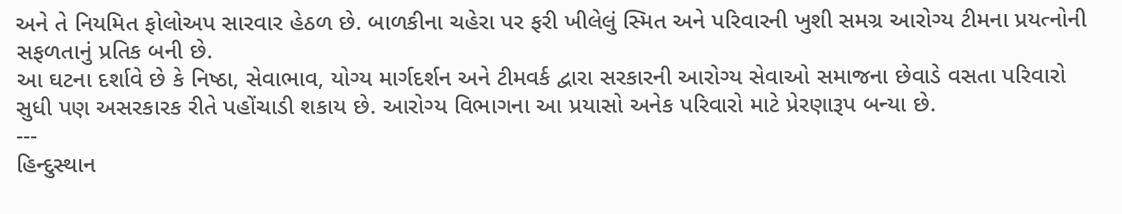અને તે નિયમિત ફોલોઅપ સારવાર હેઠળ છે. બાળકીના ચહેરા પર ફરી ખીલેલું સ્મિત અને પરિવારની ખુશી સમગ્ર આરોગ્ય ટીમના પ્રયત્નોની સફળતાનું પ્રતિક બની છે.
આ ઘટના દર્શાવે છે કે નિષ્ઠા, સેવાભાવ, યોગ્ય માર્ગદર્શન અને ટીમવર્ક દ્વારા સરકારની આરોગ્ય સેવાઓ સમાજના છેવાડે વસતા પરિવારો સુધી પણ અસરકારક રીતે પહોંચાડી શકાય છે. આરોગ્ય વિભાગના આ પ્રયાસો અનેક પરિવારો માટે પ્રેરણારૂપ બન્યા છે.
---
હિન્દુસ્થાન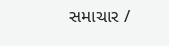સમાચાર /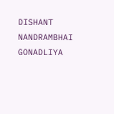DISHANT NANDRAMBHAI GONADLIYA